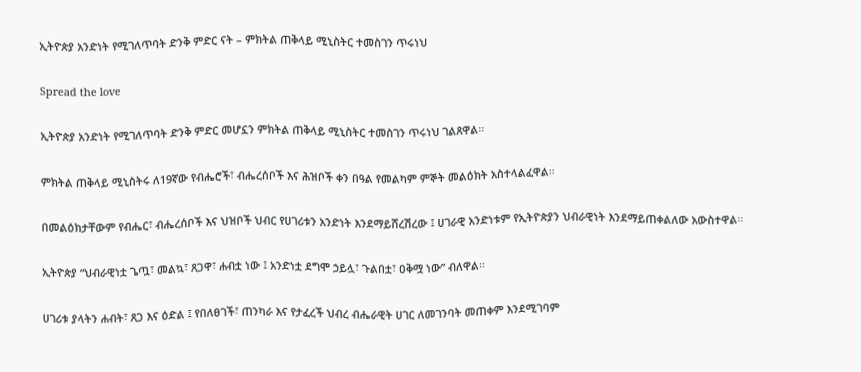ኢትዮጵያ አንድነት የሚገለጥባት ድንቅ ምድር ናት – ምክትል ጠቅላይ ሚኒስትር ተመስገን ጥሩነህ

Spread the love

ኢትዮጵያ አንድነት የሚገለጥባት ድንቅ ምድር መሆኗን ምክትል ጠቅላይ ሚኒስትር ተመስገን ጥሩነህ ገልጸዋል፡፡

ምክትል ጠቅላይ ሚኒስትሩ ለ19ኛው የብሔሮች፣ ብሔረሰቦች እና ሕዝቦች ቀን በዓል የመልካም ምኞት መልዕክት አስተላልፈዋል።

በመልዕክታቸውም የብሔር፣ ብሔረሰቦች እና ህዝቦች ህብር የሀገሪቱን አንድነት እንደማይሸረሽረው ፤ ሀገራዊ አንድነቱም የኢትዮጵያን ህብራዊነት እንደማይጠቀልለው አውስተዋል፡፡

ኢትዮጵያ “ህብራዊነቷ ጌጧ፣ መልኳ፣ ጸጋዋ፣ ሐብቷ ነው ፤ አንድነቷ ደግሞ ኃይሏ፣ ጉልበቷ፣ ዐቅሟ ነው” ብለዋል፡፡

ሀገሪቱ ያላትን ሐብት፣ ጸጋ እና ዕድል ፤ የበለፀገች፣ ጠንካራ እና የታፈረች ህብረ ብሔራዊት ሀገር ለመገንባት መጠቀም እንደሚገባም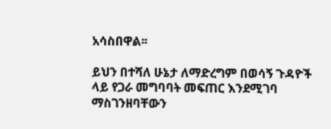አሳስበዋል፡፡

ይህን በተሻለ ሁኔታ ለማድረግም በወሳኝ ጉዳዮች ላይ የጋራ መግባባት መፍጠር እንደሚገባ ማስገንዘባቸውን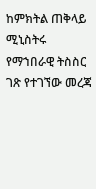ከምክትል ጠቅላይ ሚኒስትሩ የማኀበራዊ ትስስር ገጽ የተገኘው መረጃ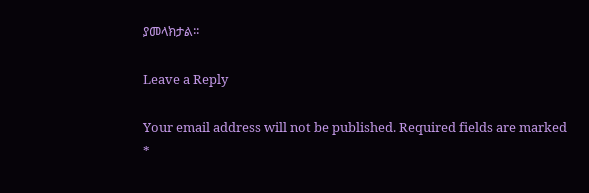ያመላክታል፡፡

Leave a Reply

Your email address will not be published. Required fields are marked *